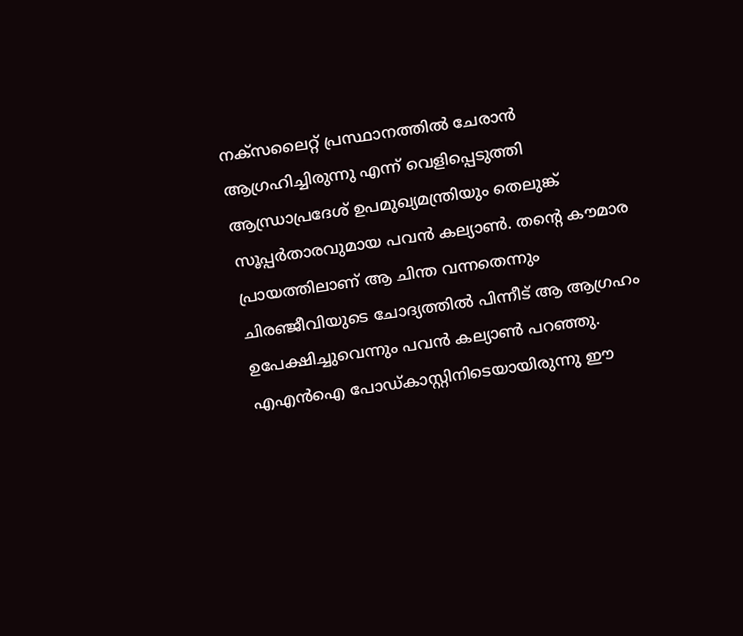നക്സലൈറ്റ് പ്രസ്ഥാനത്തിൽ ചേരാൻ ആഗ്രഹിച്ചിരുന്നു എന്ന് വെളിപ്പെടുത്തി ആന്ധ്രാപ്രദേശ് ഉപമുഖ്യമന്ത്രിയും തെലുങ്ക് സൂപ്പർതാരവുമായ പവൻ കല്യാൺ. തന്റെ കൗമാര പ്രായത്തിലാണ് ആ ചിന്ത വന്നതെന്നും ചിരഞ്ജീവിയുടെ ചോദ്യത്തിൽ പിന്നീട് ആ ആഗ്രഹം ഉപേക്ഷിച്ചുവെന്നും പവൻ കല്യാൺ പറഞ്ഞു. എഎൻഐ പോഡ്കാസ്റ്റിനിടെയായിരുന്നു ഈ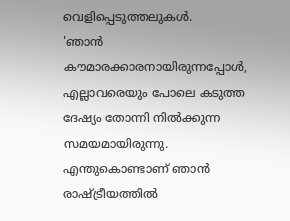വെളിപ്പെടുത്തലുകൾ.
'ഞാൻ കൗമാരക്കാരനായിരുന്നപ്പോൾ, എല്ലാവരെയും പോലെ കടുത്ത ദേഷ്യം തോന്നി നിൽക്കുന്ന സമയമായിരുന്നു. എന്തുകൊണ്ടാണ് ഞാൻ രാഷ്ട്രീയത്തിൽ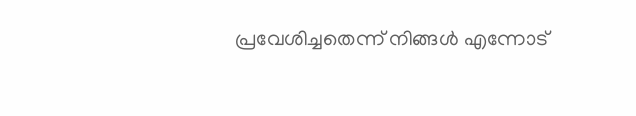പ്രവേശിച്ചതെന്ന് നിങ്ങൾ എന്നോട്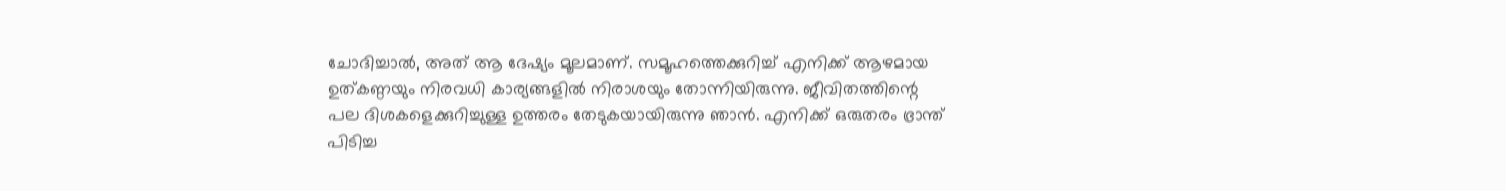ചോദിച്ചാൽ, അത് ആ ദേഷ്യം മൂലമാണ്. സമൂഹത്തെക്കുറിച്ച് എനിക്ക് ആഴമായ ഉത്കണ്ഠയും നിരവധി കാര്യങ്ങളിൽ നിരാശയും തോന്നിയിരുന്നു. ജീവിതത്തിന്റെ പല ദിശകളെക്കുറിച്ചുള്ള ഉത്തരം തേടുകയായിരുന്നു ഞാൻ. എനിക്ക് ഒരുതരം ഭ്രാന്ത് പിടിച്ച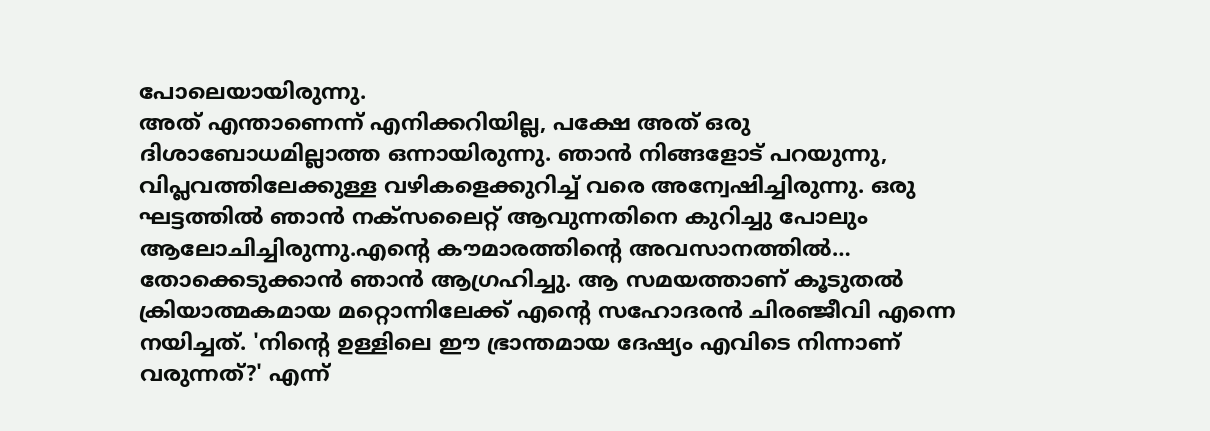പോലെയായിരുന്നു.
അത് എന്താണെന്ന് എനിക്കറിയില്ല, പക്ഷേ അത് ഒരു ദിശാബോധമില്ലാത്ത ഒന്നായിരുന്നു. ഞാൻ നിങ്ങളോട് പറയുന്നു, വിപ്ലവത്തിലേക്കുള്ള വഴികളെക്കുറിച്ച് വരെ അന്വേഷിച്ചിരുന്നു. ഒരു ഘട്ടത്തിൽ ഞാൻ നക്സലൈറ്റ് ആവുന്നതിനെ കുറിച്ചു പോലും ആലോചിച്ചിരുന്നു.എന്റെ കൗമാരത്തിന്റെ അവസാനത്തിൽ… തോക്കെടുക്കാൻ ഞാൻ ആഗ്രഹിച്ചു. ആ സമയത്താണ് കൂടുതൽ ക്രിയാത്മകമായ മറ്റൊന്നിലേക്ക് എന്റെ സഹോദരൻ ചിരഞ്ജീവി എന്നെ നയിച്ചത്. 'നിന്റെ ഉള്ളിലെ ഈ ഭ്രാന്തമായ ദേഷ്യം എവിടെ നിന്നാണ് വരുന്നത്?' എന്ന്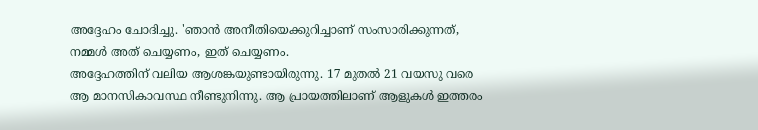അദ്ദേഹം ചോദിച്ചു. 'ഞാൻ അനീതിയെക്കുറിച്ചാണ് സംസാരിക്കുന്നത്, നമ്മൾ അത് ചെയ്യണം, ഇത് ചെയ്യണം.
അദ്ദേഹത്തിന് വലിയ ആശങ്കയുണ്ടായിരുന്നു. 17 മുതൽ 21 വയസു വരെ ആ മാനസികാവസ്ഥ നീണ്ടുനിന്നു. ആ പ്രായത്തിലാണ് ആളുകൾ ഇത്തരം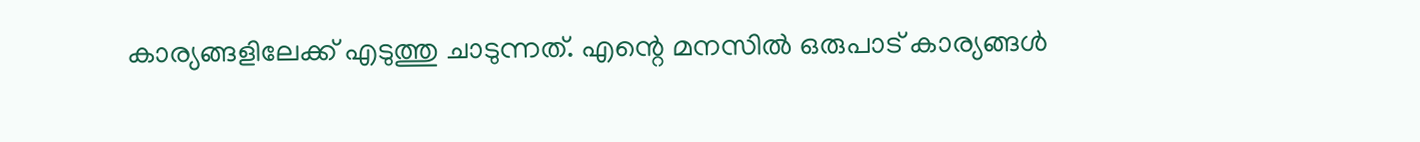കാര്യങ്ങളിലേക്ക് എടുത്തു ചാടുന്നത്. എന്റെ മനസിൽ ഒരുപാട് കാര്യങ്ങൾ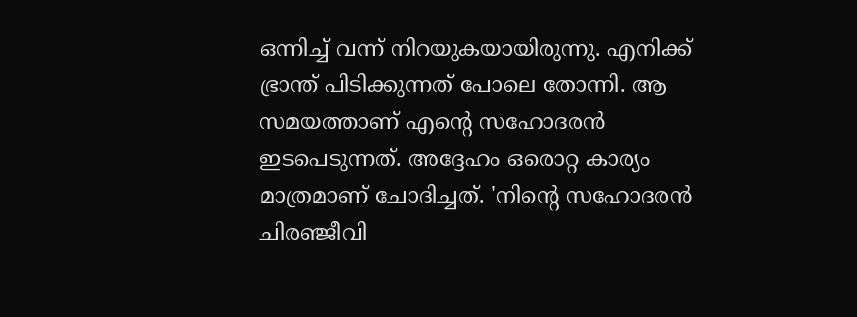ഒന്നിച്ച് വന്ന് നിറയുകയായിരുന്നു. എനിക്ക് ഭ്രാന്ത് പിടിക്കുന്നത് പോലെ തോന്നി. ആ സമയത്താണ് എന്റെ സഹോദരൻ ഇടപെടുന്നത്. അദ്ദേഹം ഒരൊറ്റ കാര്യം മാത്രമാണ് ചോദിച്ചത്. 'നിന്റെ സഹോദരൻ ചിരഞ്ജീവി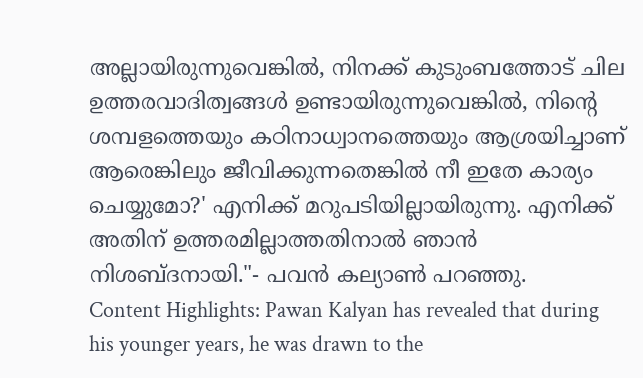അല്ലായിരുന്നുവെങ്കിൽ, നിനക്ക് കുടുംബത്തോട് ചില ഉത്തരവാദിത്വങ്ങൾ ഉണ്ടായിരുന്നുവെങ്കിൽ, നിന്റെ ശമ്പളത്തെയും കഠിനാധ്വാനത്തെയും ആശ്രയിച്ചാണ് ആരെങ്കിലും ജീവിക്കുന്നതെങ്കിൽ നീ ഇതേ കാര്യം ചെയ്യുമോ?' എനിക്ക് മറുപടിയില്ലായിരുന്നു. എനിക്ക് അതിന് ഉത്തരമില്ലാത്തതിനാൽ ഞാൻ നിശബ്ദനായി."- പവൻ കല്യാൺ പറഞ്ഞു.
Content Highlights: Pawan Kalyan has revealed that during his younger years, he was drawn to the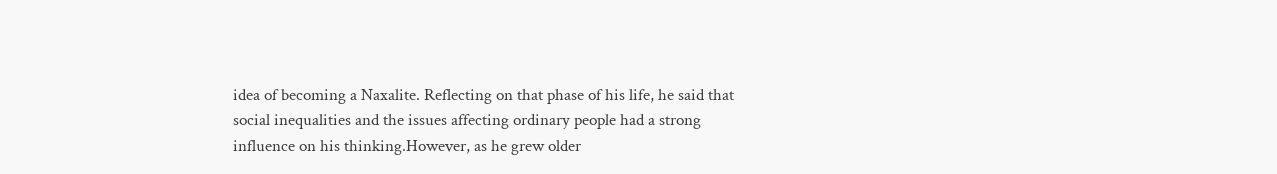idea of becoming a Naxalite. Reflecting on that phase of his life, he said that social inequalities and the issues affecting ordinary people had a strong influence on his thinking.However, as he grew older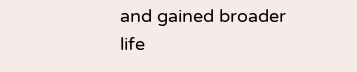and gained broader life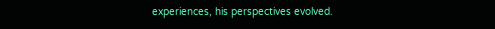experiences, his perspectives evolved.